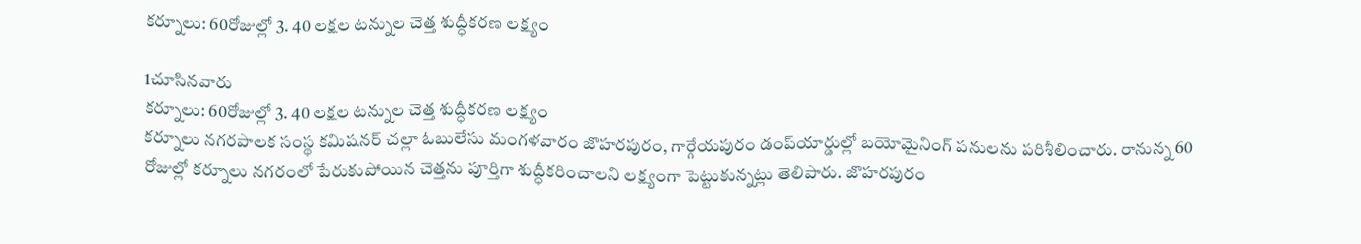కర్నూలు: 60రోజుల్లో 3. 40 లక్షల టన్నుల చెత్త శుద్ధీకరణ లక్ష్యం

1చూసినవారు
కర్నూలు: 60రోజుల్లో 3. 40 లక్షల టన్నుల చెత్త శుద్ధీకరణ లక్ష్యం
కర్నూలు నగరపాలక సంస్థ కమిషనర్ చల్లా ఓబులేసు మంగళవారం జొహరపురం, గార్గేయపురం డంప్‌యార్డుల్లో బయోమైనింగ్ పనులను పరిశీలించారు. రానున్న 60 రోజుల్లో కర్నూలు నగరంలో పేరుకుపోయిన చెత్తను పూర్తిగా శుద్ధీకరించాలని లక్ష్యంగా పెట్టుకున్నట్లు తెలిపారు. జొహరపురం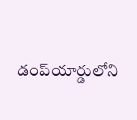డంప్‌యార్డులోని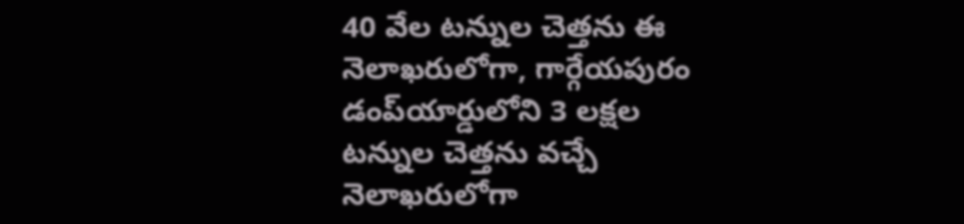40 వేల టన్నుల చెత్తను ఈ నెలాఖరులోగా, గార్గేయపురం డంప్‌యార్డులోని 3 లక్షల టన్నుల చెత్తను వచ్చే నెలాఖరులోగా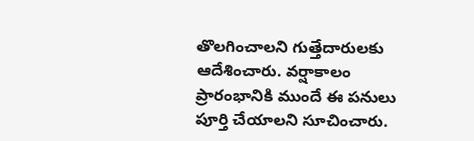తొలగించాలని గుత్తేదారులకు ఆదేశించారు. వర్షాకాలం ప్రారంభానికి ముందే ఈ పనులు పూర్తి చేయాలని సూచించారు.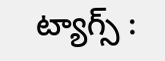ట్యాగ్స్ :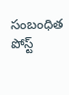సంబంధిత పోస్ట్